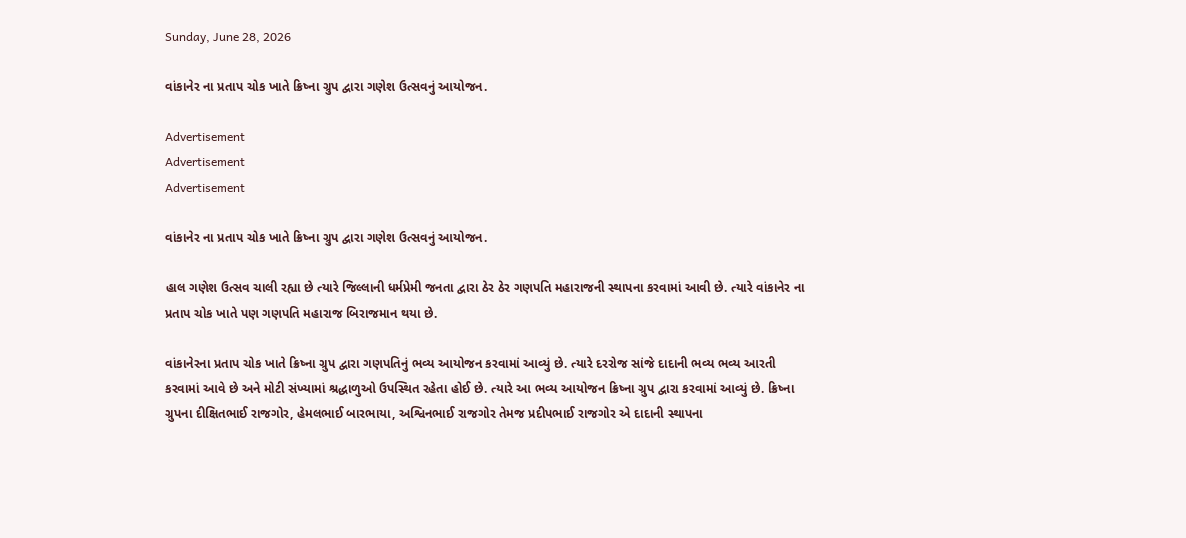Sunday, June 28, 2026

વાંકાનેર ના પ્રતાપ ચોક ખાતે ક્રિષ્ના ગ્રુપ દ્વારા ગણેશ ઉત્સવનું આયોજન.

Advertisement
Advertisement
Advertisement

વાંકાનેર ના પ્રતાપ ચોક ખાતે ક્રિષ્ના ગ્રુપ દ્વારા ગણેશ ઉત્સવનું આયોજન.

હાલ ગણેશ ઉત્સવ ચાલી રહ્યા છે ત્યારે જિલ્લાની ધર્મપ્રેમી જનતા દ્વારા ઠેર ઠેર ગણપતિ મહારાજની સ્થાપના કરવામાં આવી છે. ત્યારે વાંકાનેર ના પ્રતાપ ચોક ખાતે પણ ગણપતિ મહારાજ બિરાજમાન થયા છે.

વાંકાનેરના પ્રતાપ ચોક ખાતે ક્રિષ્ના ગ્રુપ દ્વારા ગણપતિનું ભવ્ય આયોજન કરવામાં આવ્યું છે. ત્યારે દરરોજ સાંજે દાદાની ભવ્ય ભવ્ય આરતી કરવામાં આવે છે અને મોટી સંખ્યામાં શ્રદ્ધાળુઓ ઉપસ્થિત રહેતા હોઈ છે. ત્યારે આ ભવ્ય આયોજન ક્રિષ્ના ગ્રુપ દ્વારા કરવામાં આવ્યું છે. ક્રિષ્ના ગ્રુપના દીક્ષિતભાઈ રાજગોર, હેમલભાઈ બારભાયા, અશ્વિનભાઈ રાજગોર તેમજ પ્રદીપભાઈ રાજગોર એ દાદાની સ્થાપના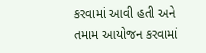કરવામાં આવી હતી અને તમામ આયોજન કરવામાં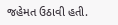જહેમત ઉઠાવી હતી.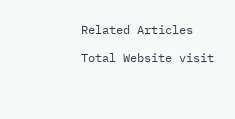Related Articles

Total Website visit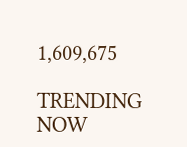1,609,675

TRENDING NOW